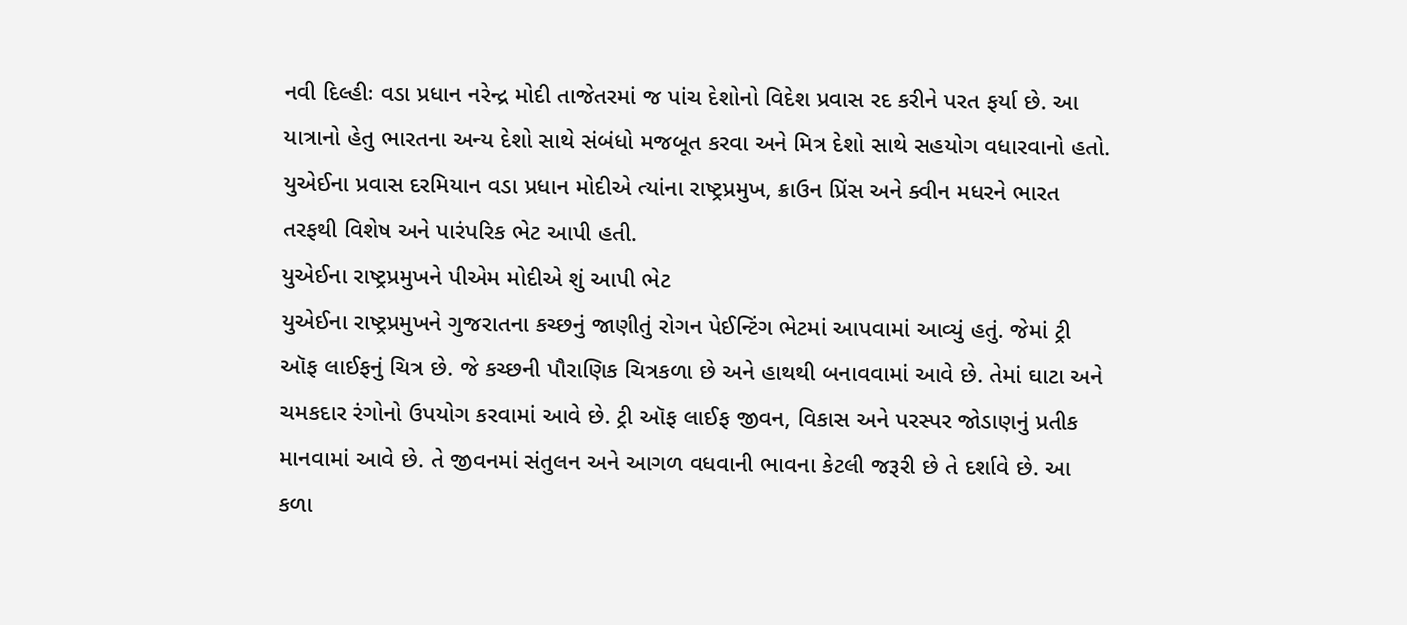નવી દિલ્હીઃ વડા પ્રધાન નરેન્દ્ર મોદી તાજેતરમાં જ પાંચ દેશોનો વિદેશ પ્રવાસ રદ કરીને પરત ફર્યા છે. આ યાત્રાનો હેતુ ભારતના અન્ય દેશો સાથે સંબંધો મજબૂત કરવા અને મિત્ર દેશો સાથે સહયોગ વધારવાનો હતો. યુએઈના પ્રવાસ દરમિયાન વડા પ્રધાન મોદીએ ત્યાંના રાષ્ટ્રપ્રમુખ, ક્રાઉન પ્રિંસ અને ક્વીન મધરને ભારત તરફથી વિશેષ અને પારંપરિક ભેટ આપી હતી.
યુએઈના રાષ્ટ્રપ્રમુખને પીએમ મોદીએ શું આપી ભેટ
યુએઈના રાષ્ટ્રપ્રમુખને ગુજરાતના કચ્છનું જાણીતું રોગન પેઈન્ટિંગ ભેટમાં આપવામાં આવ્યું હતું. જેમાં ટ્રી ઑફ લાઈફનું ચિત્ર છે. જે કચ્છની પૌરાણિક ચિત્રકળા છે અને હાથથી બનાવવામાં આવે છે. તેમાં ઘાટા અને ચમકદાર રંગોનો ઉપયોગ કરવામાં આવે છે. ટ્રી ઑફ લાઈફ જીવન, વિકાસ અને પરસ્પર જોડાણનું પ્રતીક માનવામાં આવે છે. તે જીવનમાં સંતુલન અને આગળ વધવાની ભાવના કેટલી જરૂરી છે તે દર્શાવે છે. આ કળા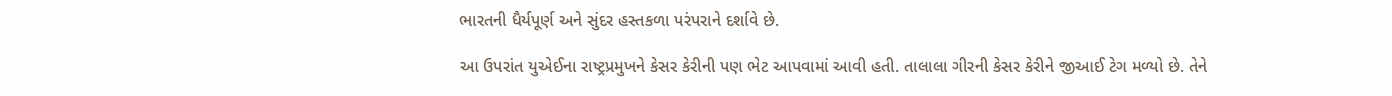ભારતની ધૈર્યપૂર્ણ અને સુંદર હસ્તકળા પરંપરાને દર્શાવે છે.

આ ઉપરાંત યુએઈના રાષ્ટ્રપ્રમુખને કેસર કેરીની પણ ભેટ આપવામાં આવી હતી. તાલાલા ગીરની કેસર કેરીને જીઆઈ ટેગ મળ્યો છે. તેને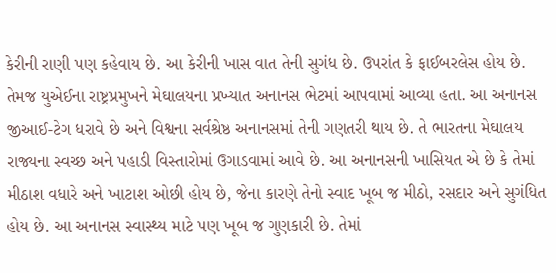કેરીની રાણી પણ કહેવાય છે. આ કેરીની ખાસ વાત તેની સુગંધ છે. ઉપરાંત કે ફાઈબરલેસ હોય છે.
તેમજ યુએઈના રાષ્ટ્રપ્રમુખને મેઘાલયના પ્રખ્યાત અનાનસ ભેટમાં આપવામાં આવ્યા હતા. આ અનાનસ જીઆઈ-ટેગ ધરાવે છે અને વિશ્વના સર્વશ્રેષ્ઠ અનાનસમાં તેની ગણતરી થાય છે. તે ભારતના મેઘાલય રાજ્યના સ્વચ્છ અને પહાડી વિસ્તારોમાં ઉગાડવામાં આવે છે. આ અનાનસની ખાસિયત એ છે કે તેમાં મીઠાશ વધારે અને ખાટાશ ઓછી હોય છે, જેના કારણે તેનો સ્વાદ ખૂબ જ મીઠો, રસદાર અને સુગંધિત હોય છે. આ અનાનસ સ્વાસ્થ્ય માટે પણ ખૂબ જ ગુણકારી છે. તેમાં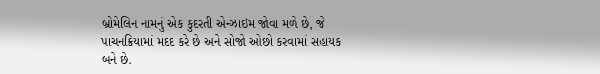બ્રોમેલિન નામનું એક કુદરતી એન્ઝાઇમ જોવા મળે છે, જે પાચનક્રિયામાં મદદ કરે છે અને સોજો ઓછો કરવામાં સહાયક બને છે.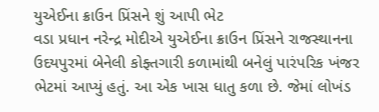યુએઈના ક્રાઉન પ્રિંસને શું આપી ભેટ
વડા પ્રધાન નરેન્દ્ર મોદીએ યુએઈના ક્રાઉન પ્રિંસને રાજસ્થાનના ઉદયપુરમાં બેનેલી કોફ્તગારી કળામાંથી બનેલું પારંપરિક ખંજર ભેટમાં આપ્યું હતું. આ એક ખાસ ધાતુ કળા છે. જેમાં લોખંડ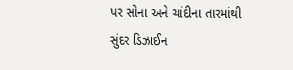પર સોના અને ચાંદીના તારમાંથી સુંદર ડિઝાઈન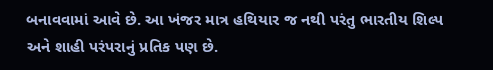બનાવવામાં આવે છે. આ ખંજર માત્ર હથિયાર જ નથી પરંતુ ભારતીય શિલ્પ અને શાહી પરંપરાનું પ્રતિક પણ છે.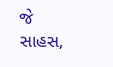જે સાહસ,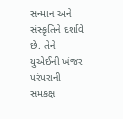સન્માન અને સંસ્કૃતિને દર્શાવે છે. તેને યુએઈની ખંજર પરંપરાની સમકક્ષ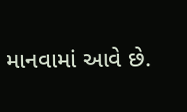માનવામાં આવે છે.